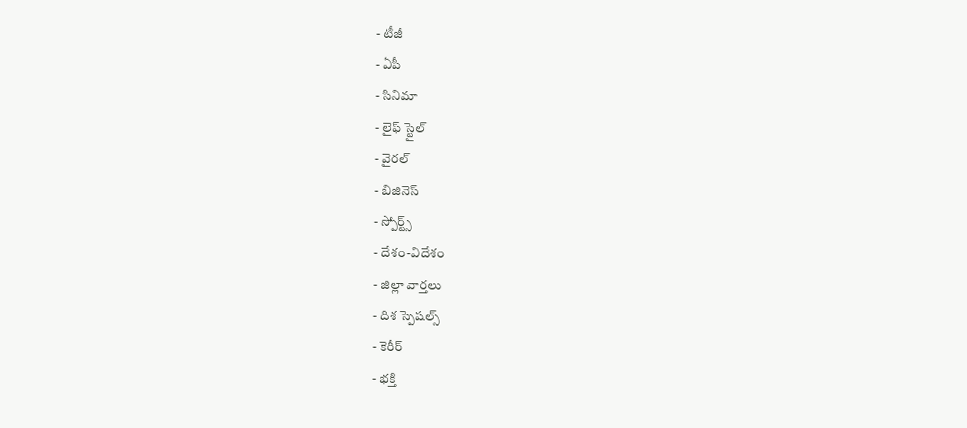- టీజీ
- ఏపీ
- సినిమా
- లైఫ్ స్టైల్
- వైరల్
- బిజినెస్
- స్పోర్ట్స్
- దేశం-విదేశం
- జిల్లా వార్తలు
- దిశ స్పెషల్స్
- కెరీర్
- భక్తి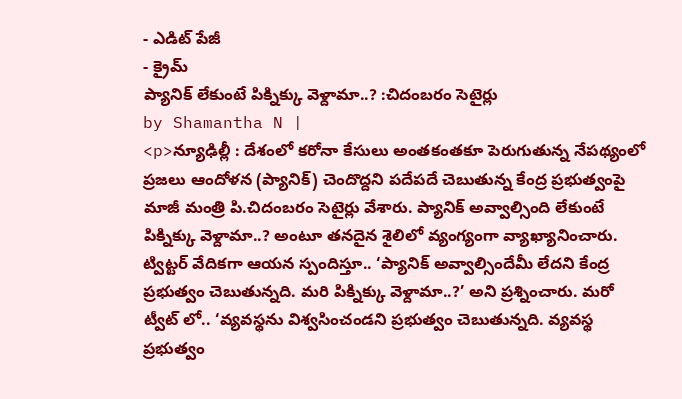- ఎడిట్ పేజీ
- క్రైమ్
ప్యానిక్ లేకుంటే పిక్నిక్కు వెళ్దామా..? :చిదంబరం సెటైర్లు
by Shamantha N |
<p>న్యూఢిల్లీ : దేశంలో కరోనా కేసులు అంతకంతకూ పెరుగుతున్న నేపథ్యంలో ప్రజలు ఆందోళన (ప్యానిక్) చెందొద్దని పదేపదే చెబుతున్న కేంద్ర ప్రభుత్వంపై మాజీ మంత్రి పి.చిదంబరం సెటైర్లు వేశారు. ప్యానిక్ అవ్వాల్సింది లేకుంటే పిక్నిక్కు వెళ్దామా..? అంటూ తనదైన శైలిలో వ్యంగ్యంగా వ్యాఖ్యానించారు. ట్విట్టర్ వేదికగా ఆయన స్పందిస్తూ.. ‘ప్యానిక్ అవ్వాల్సిందేమీ లేదని కేంద్ర ప్రభుత్వం చెబుతున్నది. మరి పిక్నిక్కు వెళ్దామా..?’ అని ప్రశ్నించారు. మరో ట్వీట్ లో.. ‘వ్యవస్థను విశ్వసించండని ప్రభుత్వం చెబుతున్నది. వ్యవస్థ ప్రభుత్వం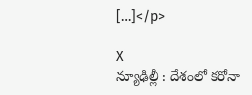[…]</p>

X
న్యూఢిల్లీ : దేశంలో కరోనా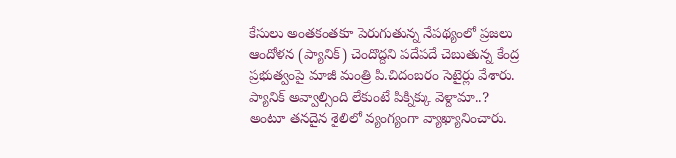కేసులు అంతకంతకూ పెరుగుతున్న నేపథ్యంలో ప్రజలు ఆందోళన (ప్యానిక్) చెందొద్దని పదేపదే చెబుతున్న కేంద్ర ప్రభుత్వంపై మాజీ మంత్రి పి.చిదంబరం సెటైర్లు వేశారు. ప్యానిక్ అవ్వాల్సింది లేకుంటే పిక్నిక్కు వెళ్దామా..? అంటూ తనదైన శైలిలో వ్యంగ్యంగా వ్యాఖ్యానించారు.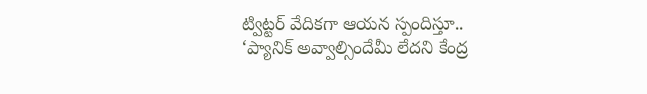ట్విట్టర్ వేదికగా ఆయన స్పందిస్తూ.. ‘ప్యానిక్ అవ్వాల్సిందేమీ లేదని కేంద్ర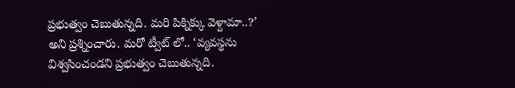ప్రభుత్వం చెబుతున్నది. మరి పిక్నిక్కు వెళ్దామా..?’ అని ప్రశ్నించారు. మరో ట్వీట్ లో.. ‘వ్యవస్థను విశ్వసించండని ప్రభుత్వం చెబుతున్నది.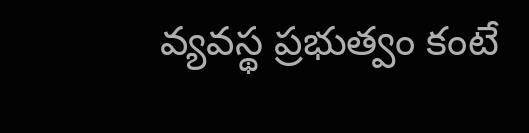వ్యవస్థ ప్రభుత్వం కంటే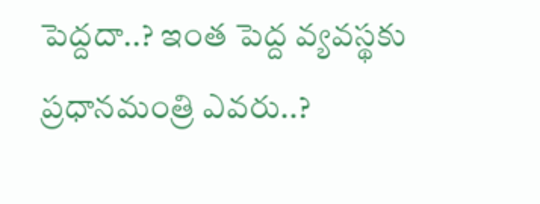పెద్దదా..? ఇంత పెద్ద వ్యవస్థకు ప్రధానమంత్రి ఎవరు..?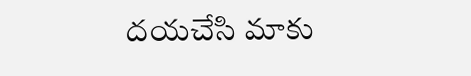దయచేసి మాకు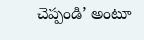చెప్పండి’ అంటూ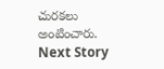చురకలు అంటించారు.
Next Story